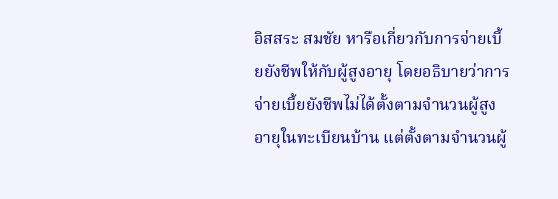อิสสระ สมชัย หารือเกี่ยวกับการจ่ายเบี้ยยังชีพให้กับผู้สูงอายุ โดยอธิบายว่าการจ่ายเบี้ยยังชีพไม่ได้ตั้งตามจำนวนผู้สูงอายุในทะเบียนบ้าน แต่ตั้งตามจำนวนผู้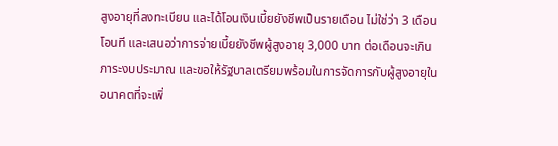สูงอายุที่ลงทะเบียน และได้โอนเงินเบี้ยยังชีพเป็นรายเดือน ไม่ใช่ว่า 3 เดือนโอนที และเสนอว่าการจ่ายเบี้ยยังชีพผู้สูงอายุ 3,000 บาท ต่อเดือนจะเกินภาระงบประมาณ และขอให้รัฐบาลเตรียมพร้อมในการจัดการกับผู้สูงอายุในอนาคตที่จะเพิ่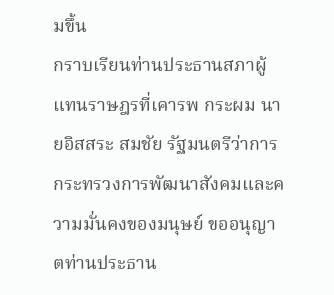มขึ้น
กราบเรียนท่านประธานสภาผู้แทนราษฎรที่เคารพ กระผม นายอิสสระ สมชัย รัฐมนตรีว่าการกระทรวงการพัฒนาสังคมและความมั่นคงของมนุษย์ ขออนุญาตท่านประธาน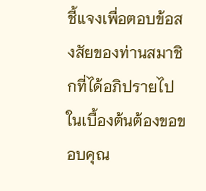ชี้แจงเพื่อตอบข้อสงสัยของท่านสมาชิกที่ได้อภิปรายไป ในเบื้องต้นต้องขอขอบคุณ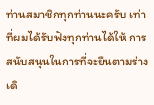ท่านสมาชิกทุกท่านนะครับ เท่าที่ผมได้รับฟังทุกท่านได้ให้ การสนับสนุนในการที่จะยืนตามร่างเดิ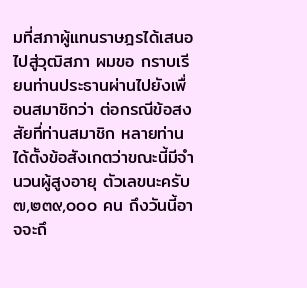มที่สภาผู้แทนราษฎรได้เสนอไปสู่วุฒิสภา ผมขอ กราบเรียนท่านประธานผ่านไปยังเพื่อนสมาชิกว่า ต่อกรณีข้อสงสัยที่ท่านสมาชิก หลายท่านได้ตั้งข้อสังเกตว่าขณะนี้มีจํานวนผู้สูงอายุ ตัวเลขนะครับ ๗,๒๓๙,๐๐๐ คน ถึงวันนี้อาจจะถึ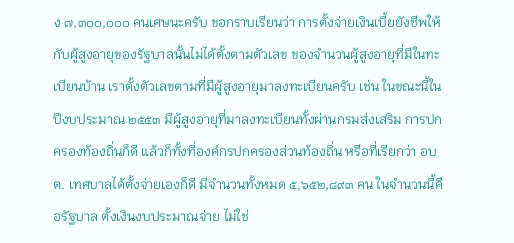ง ๗,๓๐๐,๐๐๐ คนเศษนะครับ ขอกราบเรียนว่า การตั้งจ่ายเงินเบี้ยยังชีพให้กับผู้สูงอายุของรัฐบาลนั้นไม่ได้ตั้งตามตัวเลข ของจํานวนผู้สูงอายุที่มีในทะเบียนบ้าน เราตั้งตัวเลขตามที่มีผู้สูงอายุมาลงทะเบียนครับ เช่น ในขณะนี้ในปีงบประมาณ ๒๕๕๓ มีผู้สูงอายุที่มาลงทะเบียนทั้งผ่านกรมส่งเสริม การปกครองท้องถิ่นก็ดี แล้วก็ทั้งที่องค์กรปกครองส่วนท้องถิ่น หรือที่เรียกว่า อบต. เทศบาลได้ตั้งจ่ายเองก็ดี มีจํานวนทั้งหมด ๕,๖๕๒,๘๙๓ คน ในจํานวนนี้คือรัฐบาล ตั้งเงินงบประมาณจ่าย ไม่ใช่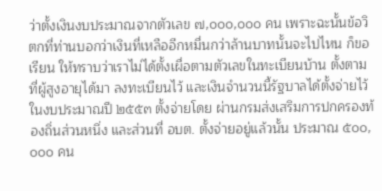ว่าตั้งเงินงบประมาณจากตัวเลข ๗,๐๐๐,๐๐๐ คน เพราะฉะนั้นข้อวิตกที่ท่านบอกว่าเงินที่เหลืออีกหมื่นกว่าล้านบาทนั้นจะไปไหน ก็ขอเรียน ให้ทราบว่าเราไม่ได้ตั้งเผื่อตามตัวเลขในทะเบียนบ้าน ตั้งตามที่ผู้สูงอายุได้มา ลงทะเบียนไว้ และเงินจํานวนนี้รัฐบาลได้ตั้งจ่ายไว้ในงบประมาณปี ๒๕๕๓ ตั้งจ่ายโดย ผ่านกรมส่งเสริมการปกครองท้องถิ่นส่วนหนึ่ง และส่วนที่ อบต. ตั้งจ่ายอยู่แล้วนั้น ประมาณ ๕๐๐,๐๐๐ คน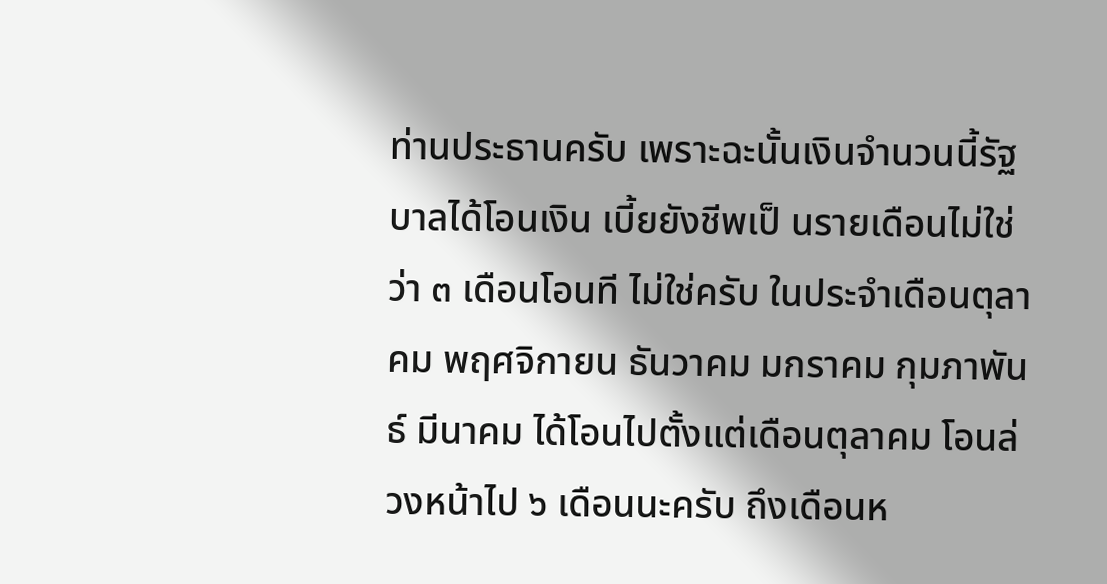ท่านประธานครับ เพราะฉะนั้นเงินจํานวนนี้รัฐบาลได้โอนเงิน เบี้ยยังชีพเป็ นรายเดือนไม่ใช่ว่า ๓ เดือนโอนที ไม่ใช่ครับ ในประจําเดือนตุลาคม พฤศจิกายน ธันวาคม มกราคม กุมภาพันธ์ มีนาคม ได้โอนไปตั้งแต่เดือนตุลาคม โอนล่วงหน้าไป ๖ เดือนนะครับ ถึงเดือนห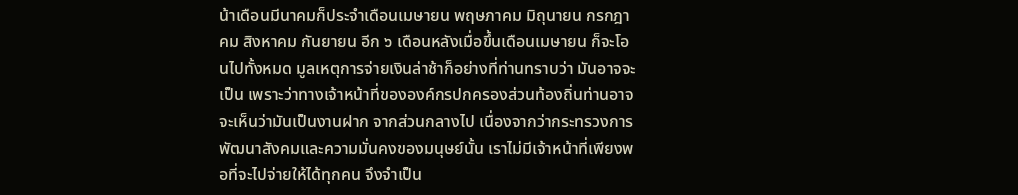น้าเดือนมีนาคมก็ประจําเดือนเมษายน พฤษภาคม มิถุนายน กรกฎาคม สิงหาคม กันยายน อีก ๖ เดือนหลังเมื่อขึ้นเดือนเมษายน ก็จะโอนไปทั้งหมด มูลเหตุการจ่ายเงินล่าช้าก็อย่างที่ท่านทราบว่า มันอาจจะเป็น เพราะว่าทางเจ้าหน้าที่ขององค์กรปกครองส่วนท้องถิ่นท่านอาจจะเห็นว่ามันเป็นงานฝาก จากส่วนกลางไป เนื่องจากว่ากระทรวงการพัฒนาสังคมและความมั่นคงของมนุษย์นั้น เราไม่มีเจ้าหน้าที่เพียงพอที่จะไปจ่ายให้ได้ทุกคน จึงจําเป็น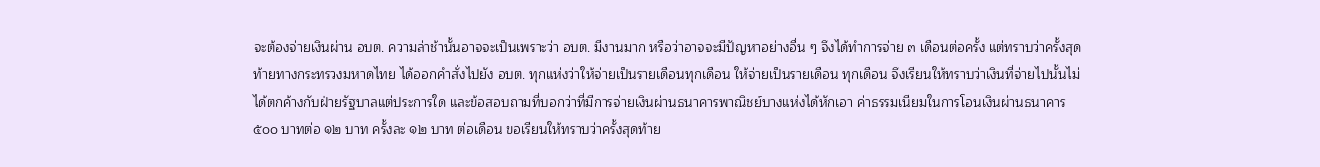จะต้องจ่ายเงินผ่าน อบต. ความล่าช้านั้นอาจจะเป็นเพราะว่า อบต. มีงานมาก หรือว่าอาจจะมีปัญหาอย่างอื่น ๆ จึงได้ทําการจ่าย ๓ เดือนต่อครั้ง แต่ทราบว่าครั้งสุดท้ายทางกระทรวงมหาดไทย ได้ออกคําสั่งไปยัง อบต. ทุกแห่งว่าให้จ่ายเป็นรายเดือนทุกเดือน ให้จ่ายเป็นรายเดือน ทุกเดือน จึงเรียนให้ทราบว่าเงินที่จ่ายไปนั้นไม่ได้ตกค้างกับฝ่ายรัฐบาลแต่ประการใด และข้อสอบถามที่บอกว่าที่มีการจ่ายเงินผ่านธนาคารพาณิชย์บางแห่งได้หักเอา ค่าธรรมเนียมในการโอนเงินผ่านธนาคาร ๕๐๐ บาทต่อ ๑๒ บาท ครั้งละ ๑๒ บาท ต่อเดือน ขอเรียนให้ทราบว่าครั้งสุดท้าย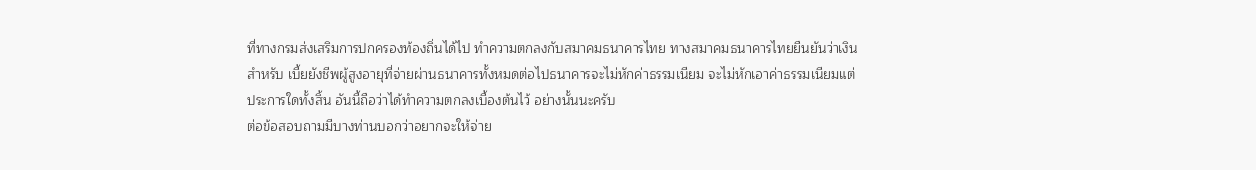ที่ทางกรมส่งเสริมการปกครองท้องถิ่นได้ไป ทําความตกลงกับสมาคมธนาคารไทย ทางสมาคมธนาคารไทยยืนยันว่าเงินสําหรับ เบี้ยยังชีพผู้สูงอายุที่จ่ายผ่านธนาคารทั้งหมดต่อไปธนาคารจะไม่หักค่าธรรมเนียม จะไม่หักเอาค่าธรรมเนียมแต่ประการใดทั้งสิ้น อันนี้ถือว่าได้ทําความตกลงเบื้องต้นไว้ อย่างนั้นนะครับ
ต่อข้อสอบถามมีบางท่านบอกว่าอยากจะให้จ่าย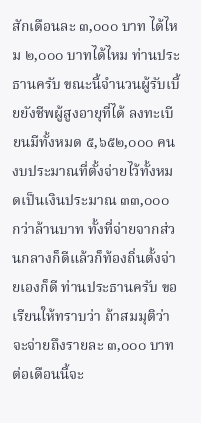สักเดือนละ ๓,๐๐๐ บาท ได้ไหม ๒,๐๐๐ บาทได้ไหม ท่านประธานครับ ขณะนี้จํานวนผู้รับเบี้ยยังชีพผู้สูงอายุที่ได้ ลงทะเบียนมีทั้งหมด ๕,๖๕๒,๐๐๐ คน งบประมาณที่ตั้งจ่ายไว้ทั้งหมดเป็นเงินประมาณ ๓๓,๐๐๐ กว่าล้านบาท ทั้งที่จ่ายจากส่วนกลางก็ดีแล้วก็ท้องถิ่นตั้งจ่ายเองก็ดี ท่านประธานครับ ขอเรียนให้ทราบว่า ถ้าสมมุติว่าจะจ่ายถึงรายละ ๓,๐๐๐ บาท ต่อเดือนนี้จะ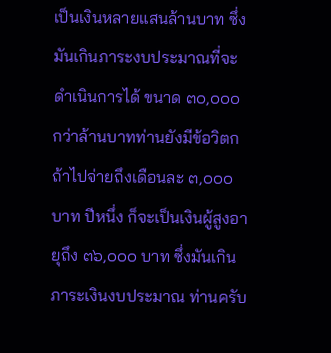เป็นเงินหลายแสนล้านบาท ซึ่งมันเกินภาระงบประมาณที่จะดําเนินการได้ ขนาด ๓๐,๐๐๐ กว่าล้านบาทท่านยังมีข้อวิตก ถ้าไปจ่ายถึงเดือนละ ๓,๐๐๐ บาท ปีหนึ่ง ก็จะเป็นเงินผู้สูงอายุถึง ๓๖,๐๐๐ บาท ซึ่งมันเกินภาระเงินงบประมาณ ท่านครับ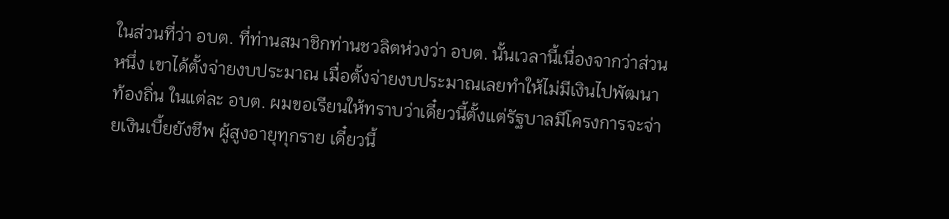ในส่วนที่ว่า อบต. ที่ท่านสมาชิกท่านชวลิตห่วงว่า อบต. นั้นเวลานี้เนื่องจากว่าส่วนหนึ่ง เขาได้ตั้งจ่ายงบประมาณ เมื่อตั้งจ่ายงบประมาณเลยทําให้ไม่มีเงินไปพัฒนาท้องถิ่น ในแต่ละ อบต. ผมขอเรียนให้ทราบว่าเดี๋ยวนี้ตั้งแต่รัฐบาลมีโครงการจะจ่ายเงินเบี้ยยังชีพ ผู้สูงอายุทุกราย เดี๋ยวนี้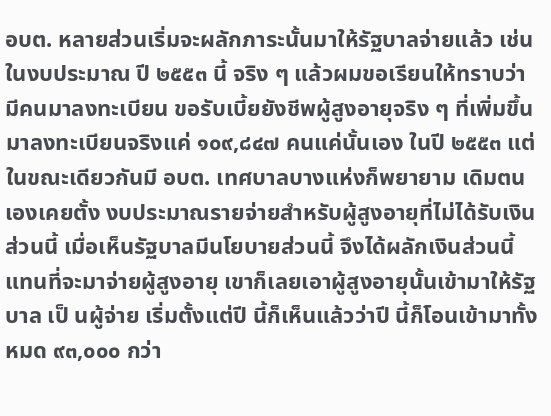อบต. หลายส่วนเริ่มจะผลักภาระนั้นมาให้รัฐบาลจ่ายแล้ว เช่นในงบประมาณ ปี ๒๕๕๓ นี้ จริง ๆ แล้วผมขอเรียนให้ทราบว่ามีคนมาลงทะเบียน ขอรับเบี้ยยังชีพผู้สูงอายุจริง ๆ ที่เพิ่มขึ้นมาลงทะเบียนจริงแค่ ๑๐๙,๘๔๗ คนแค่นั้นเอง ในปี ๒๕๕๓ แต่ในขณะเดียวกันมี อบต. เทศบาลบางแห่งก็พยายาม เดิมตนเองเคยตั้ง งบประมาณรายจ่ายสําหรับผู้สูงอายุที่ไม่ได้รับเงินส่วนนี้ เมื่อเห็นรัฐบาลมีนโยบายส่วนนี้ จึงได้ผลักเงินส่วนนี้แทนที่จะมาจ่ายผู้สูงอายุ เขาก็เลยเอาผู้สูงอายุนั้นเข้ามาให้รัฐบาล เป็ นผู้จ่าย เริ่มตั้งแต่ปี นี้ก็เห็นแล้วว่าปี นี้ก็โอนเข้ามาทั้งหมด ๙๓,๐๐๐ กว่า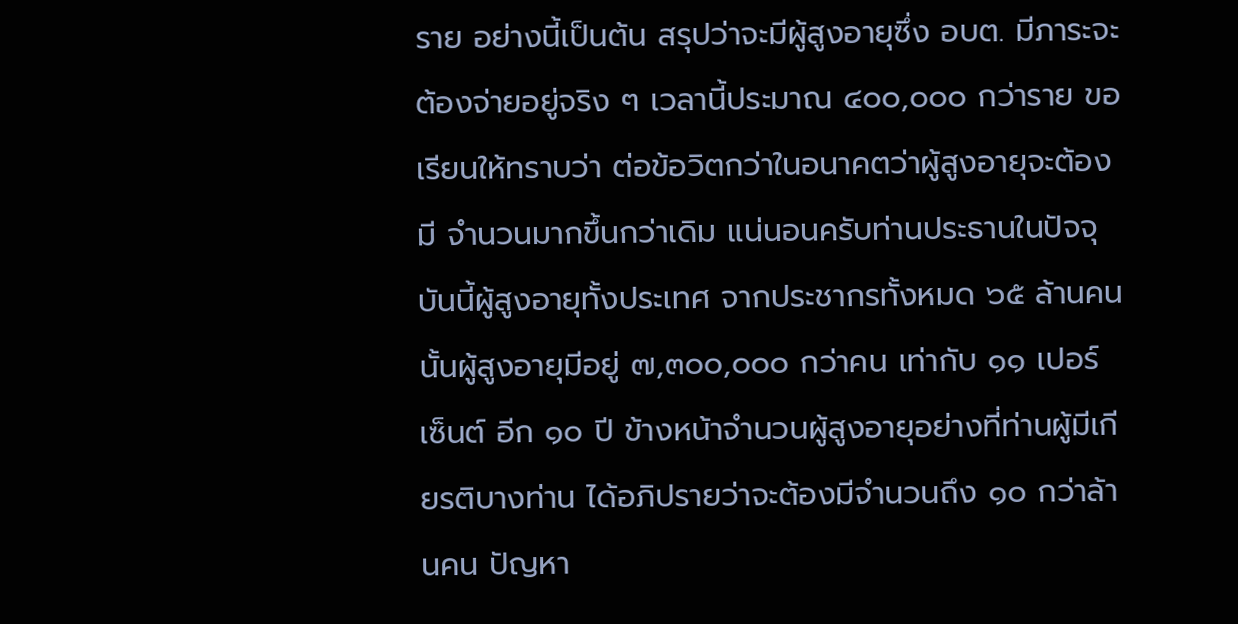ราย อย่างนี้เป็นต้น สรุปว่าจะมีผู้สูงอายุซึ่ง อบต. มีภาระจะต้องจ่ายอยู่จริง ๆ เวลานี้ประมาณ ๔๐๐,๐๐๐ กว่าราย ขอเรียนให้ทราบว่า ต่อข้อวิตกว่าในอนาคตว่าผู้สูงอายุจะต้องมี จํานวนมากขึ้นกว่าเดิม แน่นอนครับท่านประธานในปัจจุบันนี้ผู้สูงอายุทั้งประเทศ จากประชากรทั้งหมด ๖๕ ล้านคนนั้นผู้สูงอายุมีอยู่ ๗,๓๐๐,๐๐๐ กว่าคน เท่ากับ ๑๑ เปอร์เซ็นต์ อีก ๑๐ ปี ข้างหน้าจํานวนผู้สูงอายุอย่างที่ท่านผู้มีเกียรติบางท่าน ได้อภิปรายว่าจะต้องมีจํานวนถึง ๑๐ กว่าล้านคน ปัญหา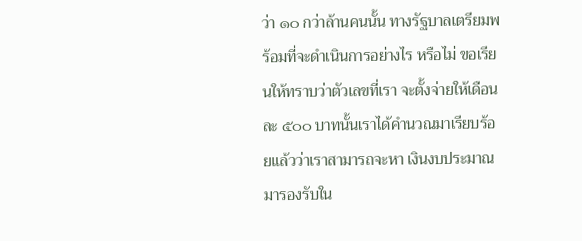ว่า ๑๐ กว่าล้านคนนั้น ทางรัฐบาลเตรียมพร้อมที่จะดําเนินการอย่างไร หรือไม่ ขอเรียนให้ทราบว่าตัวเลขที่เรา จะตั้งจ่ายให้เดือนละ ๕๐๐ บาทนั้นเราได้คํานวณมาเรียบร้อยแล้วว่าเราสามารถจะหา เงินงบประมาณมารองรับใน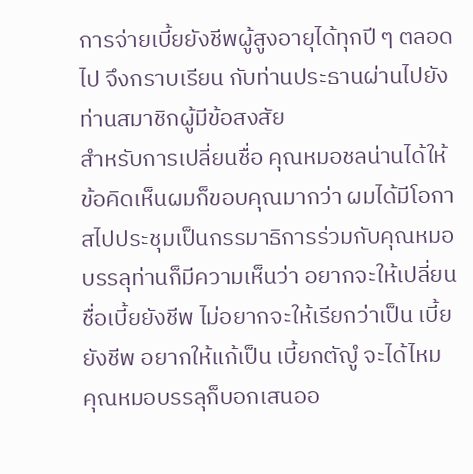การจ่ายเบี้ยยังชีพผู้สูงอายุได้ทุกปี ๆ ตลอดไป จึงกราบเรียน กับท่านประธานผ่านไปยังท่านสมาชิกผู้มีข้อสงสัย
สําหรับการเปลี่ยนชื่อ คุณหมอชลน่านได้ให้ข้อคิดเห็นผมก็ขอบคุณมากว่า ผมได้มีโอกาสไปประชุมเป็นกรรมาธิการร่วมกับคุณหมอบรรลุท่านก็มีความเห็นว่า อยากจะให้เปลี่ยนชื่อเบี้ยยังชีพ ไม่อยากจะให้เรียกว่าเป็น เบี้ยยังชีพ อยากให้แก้เป็น เบี้ยกตัญํู จะได้ไหม คุณหมอบรรลุก็บอกเสนออ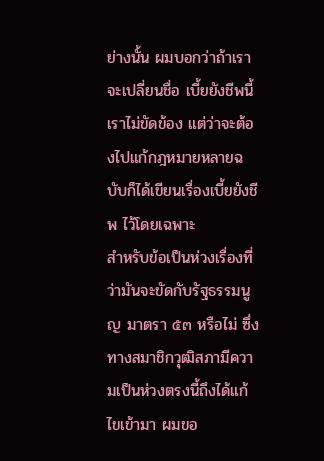ย่างนั้น ผมบอกว่าถ้าเราจะเปลี่ยนชื่อ เบี้ยยังชีพนี้เราไม่ขัดข้อง แต่ว่าจะต้องไปแก้กฎหมายหลายฉบับก็ได้เขียนเรื่องเบี้ยยังชีพ ไว้โดยเฉพาะ
สําหรับข้อเป็นห่วงเรื่องที่ว่ามันจะขัดกับรัฐธรรมนูญ มาตรา ๕๓ หรือไม่ ซึ่งทางสมาชิกวุฒิสภามีความเป็นห่วงตรงนี้ถึงได้แก้ไขเข้ามา ผมขอ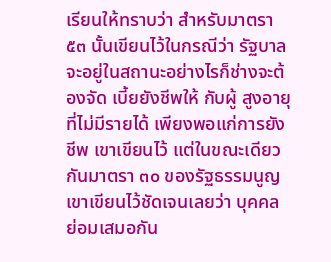เรียนให้ทราบว่า สําหรับมาตรา ๕๓ นั้นเขียนไว้ในกรณีว่า รัฐบาลจะอยู่ในสถานะอย่างไรก็ช่างจะต้องจัด เบี้ยยังชีพให้ กับผู้ สูงอายุที่ไม่มีรายได้ เพียงพอแก่การยังชีพ เขาเขียนไว้ แต่ในขณะเดียวกันมาตรา ๓๐ ของรัฐธรรมนูญเขาเขียนไว้ชัดเจนเลยว่า บุคคล ย่อมเสมอกัน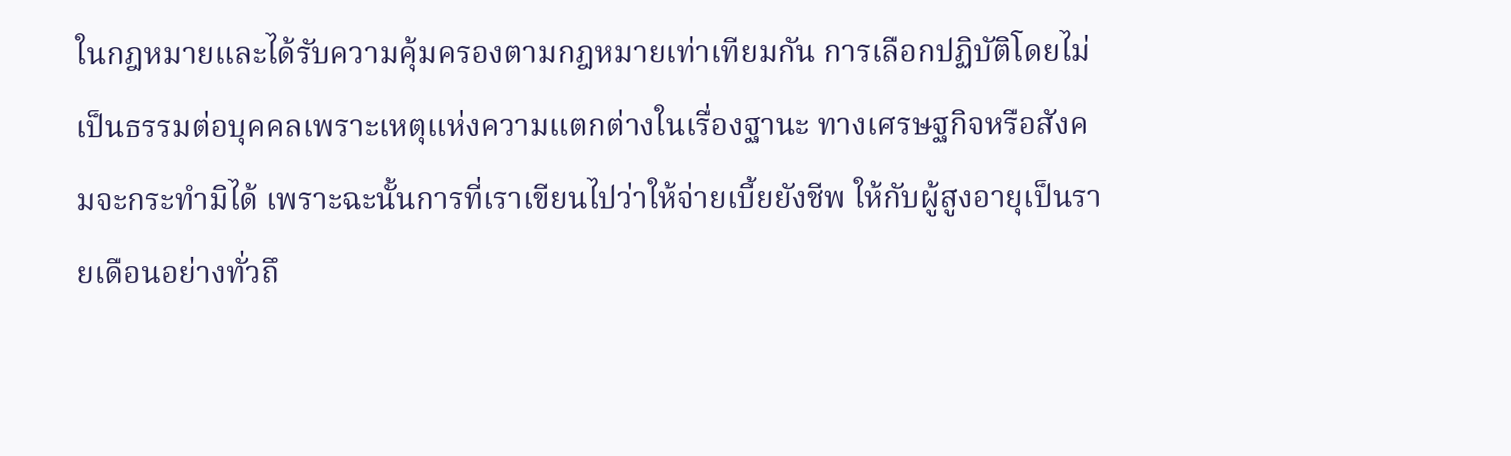ในกฎหมายและได้รับความคุ้มครองตามกฎหมายเท่าเทียมกัน การเลือกปฏิบัติโดยไม่เป็นธรรมต่อบุคคลเพราะเหตุแห่งความแตกต่างในเรื่องฐานะ ทางเศรษฐกิจหรือสังคมจะกระทํามิได้ เพราะฉะนั้นการที่เราเขียนไปว่าให้จ่ายเบี้ยยังชีพ ให้กับผู้สูงอายุเป็นรายเดือนอย่างทั่วถึ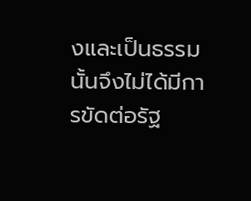งและเป็นธรรมนั้นจึงไม่ได้มีการขัดต่อรัฐ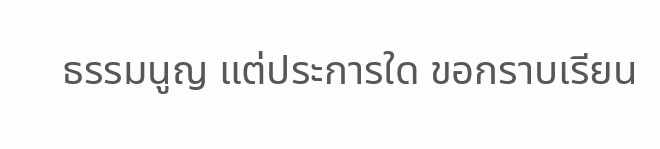ธรรมนูญ แต่ประการใด ขอกราบเรียน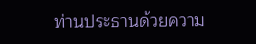ท่านประธานด้วยความ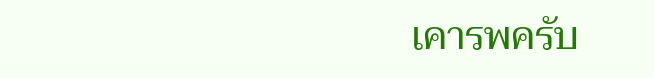เคารพครับ